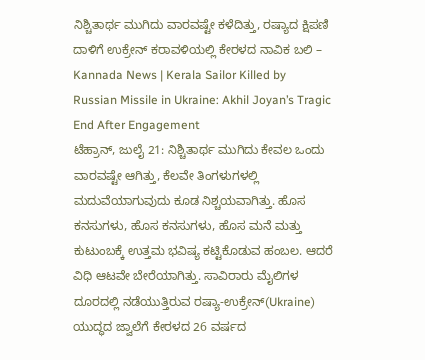ನಿಶ್ಚಿತಾರ್ಥ ಮುಗಿದು ವಾರವಷ್ಟೇ ಕಳೆದಿತ್ತು, ರಷ್ಯಾದ ಕ್ಷಿಪಣಿ ದಾಳಿಗೆ ಉಕ್ರೇನ್ ಕರಾವಳಿಯಲ್ಲಿ ಕೇರಳದ ನಾವಿಕ ಬಲಿ – Kannada News | Kerala Sailor Killed by Russian Missile in Ukraine: Akhil Joyan’s Tragic End After Engagement
ಟೆಹ್ರಾನ್, ಜುಲೈ 21: ನಿಶ್ಚಿತಾರ್ಥ ಮುಗಿದು ಕೇವಲ ಒಂದು ವಾರವಷ್ಟೇ ಆಗಿತ್ತು, ಕೆಲವೇ ತಿಂಗಳುಗಳಲ್ಲಿ ಮದುವೆಯಾಗುವುದು ಕೂಡ ನಿಶ್ಚಯವಾಗಿತ್ತು. ಹೊಸ ಕನಸುಗಳು, ಹೊಸ ಕನಸುಗಳು, ಹೊಸ ಮನೆ ಮತ್ತು ಕುಟುಂಬಕ್ಕೆ ಉತ್ತಮ ಭವಿಷ್ಯ ಕಟ್ಟಿಕೊಡುವ ಹಂಬಲ. ಆದರೆ ವಿಧಿ ಆಟವೇ ಬೇರೆಯಾಗಿತ್ತು. ಸಾವಿರಾರು ಮೈಲಿಗಳ ದೂರದಲ್ಲಿ ನಡೆಯುತ್ತಿರುವ ರಷ್ಯಾ-ಉಕ್ರೇನ್(Ukraine) ಯುದ್ಧದ ಜ್ವಾಲೆಗೆ ಕೇರಳದ 26 ವರ್ಷದ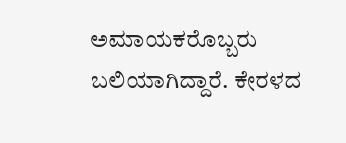ಅಮಾಯಕರೊಬ್ಬರು ಬಲಿಯಾಗಿದ್ದಾರೆ. ಕೇರಳದ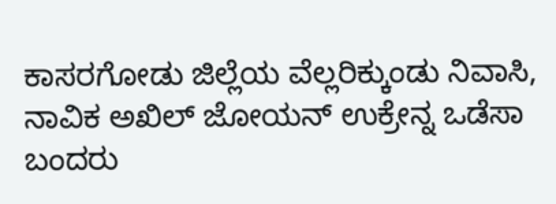ಕಾಸರಗೋಡು ಜಿಲ್ಲೆಯ ವೆಲ್ಲರಿಕ್ಕುಂಡು ನಿವಾಸಿ, ನಾವಿಕ ಅಖಿಲ್ ಜೋಯನ್ ಉಕ್ರೇನ್ನ ಒಡೆಸಾ ಬಂದರು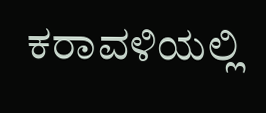ಕರಾವಳಿಯಲ್ಲಿ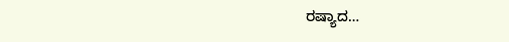ರಷ್ಯಾದ…